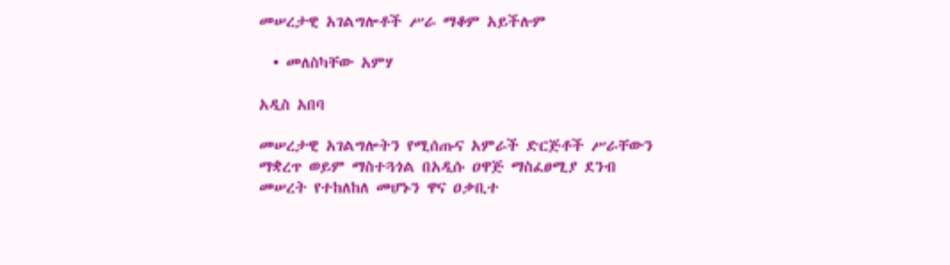መሠረታዊ አገልግሎቶች ሥራ ማቆም አይችሉም

  • መለስካቸው አምሃ

አዲስ አበባ

መሠረታዊ አገልግሎትን የሚሰጡና አምራች ድርጅቶች ሥራቸውን ማቋረጥ ወይም ማስተጓጎል በአዲሱ ዐዋጅ ማስፈፀሚያ ደንብ መሠረት የተከለከለ መሆኑን ዋና ዐቃቢተ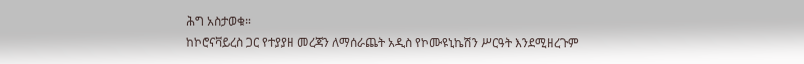ሕግ አስታወቁ።
ከኮሮናቫይረስ ጋር የተያያዘ መረጃን ለማሰራጨት አዲስ የኮሙዩኒኬሽን ሥርዓት እንደሚዘረጉም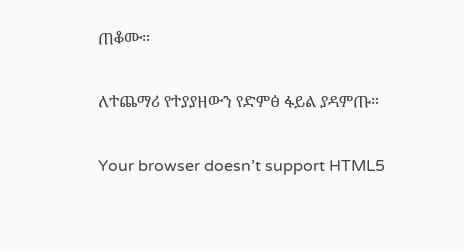ጠቆሙ።

ለተጨማሪ የተያያዘውን የድምፅ ፋይል ያዳምጡ።

Your browser doesn’t support HTML5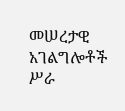መሠረታዊ አገልግሎቶች ሥራ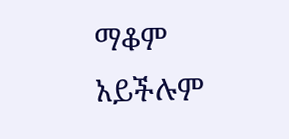ማቆም አይችሉም